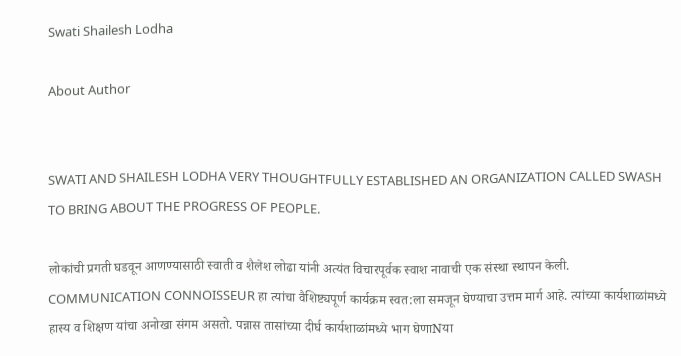Swati Shailesh Lodha

About Author


SWATI AND SHAILESH LODHA VERY THOUGHTFULLY ESTABLISHED AN ORGANIZATION CALLED SWASH TO BRING ABOUT THE PROGRESS OF PEOPLE.

लोकांची प्रगती घडवून आणण्यासाठी स्वाती व शैलेश लोढा यांनी अत्यंत विचारपूर्वक स्वाश नावाची एक संस्था स्थापन केली. COMMUNICATION CONNOISSEUR हा त्यांचा वैशिष्ट्यपूर्ण कार्यक्रम स्वत:ला समजून घेण्याचा उत्तम मार्ग आहे. त्यांच्या कार्यशाळांमध्ये हास्य व शिक्षण यांचा अनोखा संगम असतो. पन्नास तासांच्या दीर्घ कार्यशाळांमध्ये भाग घेणाNया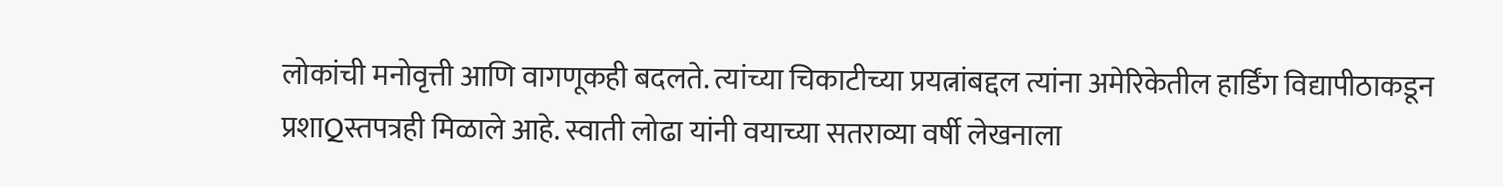लोकांची मनोवृत्ती आणि वागणूकही बदलते. त्यांच्या चिकाटीच्या प्रयत्नांबद्दल त्यांना अमेरिकेतील हार्डिंग विद्यापीठाकडून प्रशाQस्तपत्रही मिळाले आहे. स्वाती लोढा यांनी वयाच्या सतराव्या वर्षी लेखनाला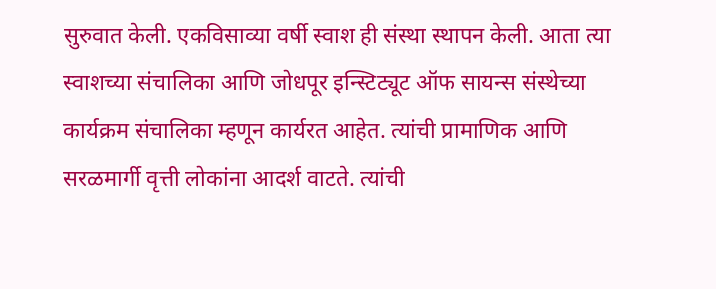सुरुवात केली. एकविसाव्या वर्षी स्वाश ही संस्था स्थापन केली. आता त्या स्वाशच्या संचालिका आणि जोधपूर इन्स्टिट्यूट ऑफ सायन्स संस्थेच्या कार्यक्रम संचालिका म्हणून कार्यरत आहेत. त्यांची प्रामाणिक आणि सरळमार्गी वृत्ती लोकांना आदर्श वाटते. त्यांची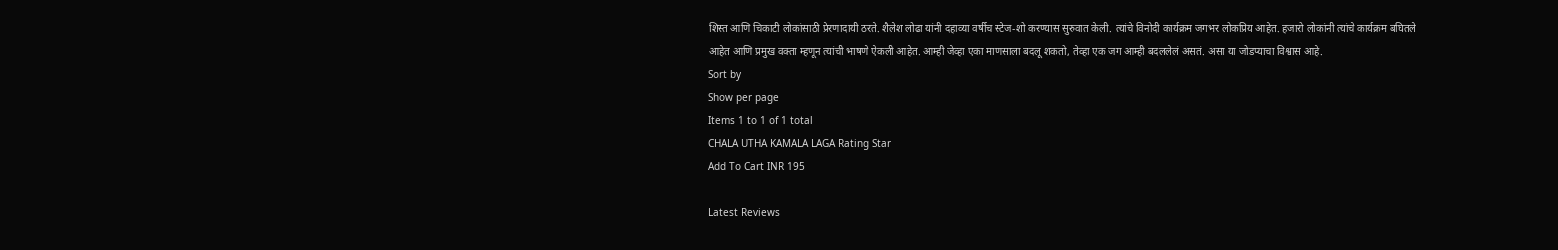शिस्त आणि चिकाटी लोकांसाठी प्रेरणादायी ठरते. शैलेश लोढा यांनी दहाव्या वर्षीच स्टेज-शो करण्यास सुरुवात केली. त्यांचे विनोदी कार्यक्रम जगभर लोकप्रिय आहेत. हजारो लोकांनी त्यांचे कार्यक्रम बघितले आहेत आणि प्रमुख वक्ता म्हणून त्यांची भाषणे ऐकली आहेत. आम्ही जेव्हा एका माणसाला बदलू शकतो, तेव्हा एक जग आम्ही बदललेलं असतं. असा या जोडप्याचा विश्वास आहे.
Sort by
Show per page
Items 1 to 1 of 1 total
CHALA UTHA KAMALA LAGA Rating Star
Add To Cart INR 195

Latest Reviews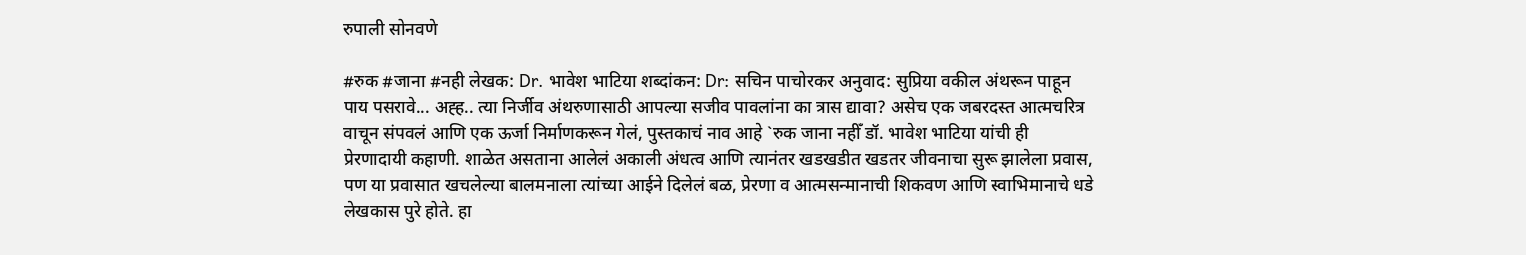रुपाली सोनवणे

#रुक #जाना #नही लेखक: Dr. भावेश भाटिया शब्दांकन: Dr: सचिन पाचोरकर अनुवाद: सुप्रिया वकील अंथरून पाहून पाय पसरावे... अह्ह.. त्या निर्जीव अंथरुणासाठी आपल्या सजीव पावलांना का त्रास द्यावा? असेच एक जबरदस्त आत्मचरित्र वाचून संपवलं आणि एक ऊर्जा निर्माणकरून गेलं, पुस्तकाचं नाव आहे `रुक जाना नहीँ डॉ. भावेश भाटिया यांची ही प्रेरणादायी कहाणी. शाळेत असताना आलेलं अकाली अंधत्व आणि त्यानंतर खडखडीत खडतर जीवनाचा सुरू झालेला प्रवास, पण या प्रवासात खचलेल्या बालमनाला त्यांच्या आईने दिलेलं बळ, प्रेरणा व आत्मसन्मानाची शिकवण आणि स्वाभिमानाचे धडे लेखकास पुरे होते. हा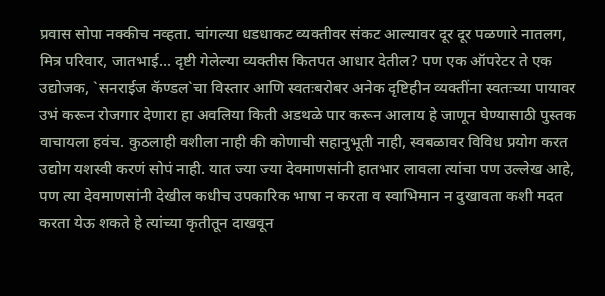प्रवास सोपा नक्कीच नव्हता. चांगल्या धडधाकट व्यक्तीवर संकट आल्यावर दूर दूर पळणारे नातलग, मित्र परिवार, जातभाई... दृष्टी गेलेल्या व्यक्तीस कितपत आधार देतील? पण एक ऑपरेटर ते एक उद्योजक, `सनराईज कॅण्डल`चा विस्तार आणि स्वतःबरोबर अनेक दृष्टिहीन व्यक्तींना स्वतःच्या पायावर उभं करून रोजगार देणारा हा अवलिया किती अडथळे पार करून आलाय हे जाणून घेण्यासाठी पुस्तक वाचायला हवंच. कुठलाही वशीला नाही की कोणाची सहानुभूती नाही, स्वबळावर विविध प्रयोग करत उद्योग यशस्वी करणं सोपं नाही. यात ज्या ज्या देवमाणसांनी हातभार लावला त्यांचा पण उल्लेख आहे, पण त्या देवमाणसांनी देखील कधीच उपकारिक भाषा न करता व स्वाभिमान न दुखावता कशी मदत करता येऊ शकते हे त्यांच्या कृतीतून दाखवून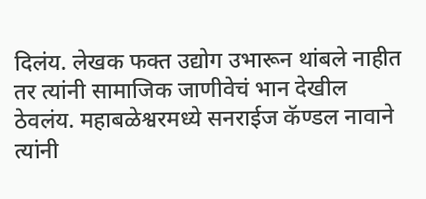दिलंय. लेखक फक्त उद्योग उभारून थांबले नाहीत तर त्यांनी सामाजिक जाणीवेचं भान देखील ठेवलंय. महाबळेश्वरमध्ये सनराईज कॅण्डल नावाने त्यांनी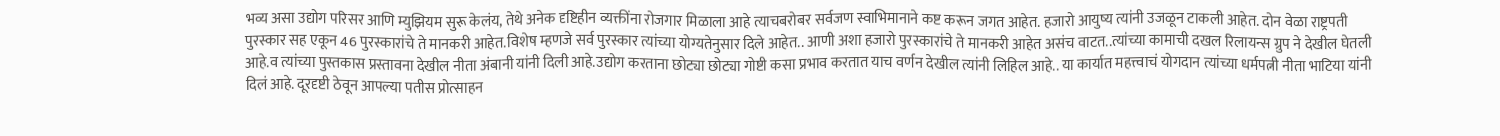भव्य असा उद्योग परिसर आणि म्युझियम सुरू केलंय, तेथे अनेक दृष्टिहीन व्यक्तींना रोजगार मिळाला आहे त्याचबरोबर सर्वजण स्वाभिमानाने कष्ट करून जगत आहेत. हजारो आयुष्य त्यांनी उजळून टाकली आहेत. दोन वेळा राष्ट्रपती पुरस्कार सह एकून 46 पुरस्कारांचे ते मानकरी आहेत.विशेष म्हणजे सर्व पुरस्कार त्यांच्या योग्यतेनुसार दिले आहेत.. आणी अशा हजारो पुरस्कारांचे ते मानकरी आहेत असंच वाटत..त्यांच्या कामाची दखल रिलायन्स ग्रुप ने देखील घेतली आहे.व त्यांच्या पुस्तकास प्रस्तावना देखील नीता अंबानी यांनी दिली आहे.उद्योग करताना छोट्या छोट्या गोष्टी कसा प्रभाव करतात याच वर्णन देखील त्यांनी लिहिल आहे.. या कार्यात महत्त्वाचं योगदान त्यांच्या धर्मपत्नी नीता भाटिया यांनी दिलं आहे. दूरदृष्टी ठेवून आपल्या पतीस प्रोत्साहन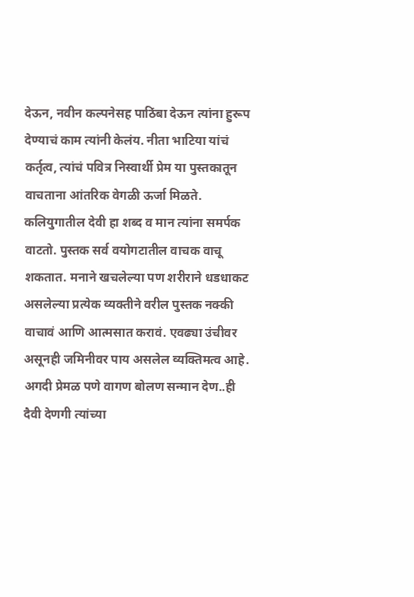देऊन, नवीन कल्पनेसह पाठिंबा देऊन त्यांना हुरूप देण्याचं काम त्यांनी केलंय. नीता भाटिया यांचं कर्तृत्व, त्यांचं पवित्र निस्वार्थी प्रेम या पुस्तकातून वाचताना आंतरिक वेगळी ऊर्जा मिळते. कलियुगातील देवी हा शब्द व मान त्यांना समर्पक वाटतो. पुस्तक सर्व वयोगटातील वाचक वाचू शकतात. मनाने खचलेल्या पण शरीराने धडधाकट असलेल्या प्रत्येक व्यक्तीने वरील पुस्तक नक्की वाचावं आणि आत्मसात करावं. एवढ्या उंचीवर असूनही जमिनीवर पाय असलेल व्यक्तिमत्व आहे. अगदी प्रेमळ पणे वागण बोलण सन्मान देण..ही दैवी देणगी त्यांच्या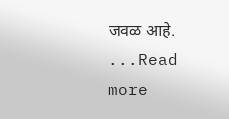जवळ आहे. ...Read more